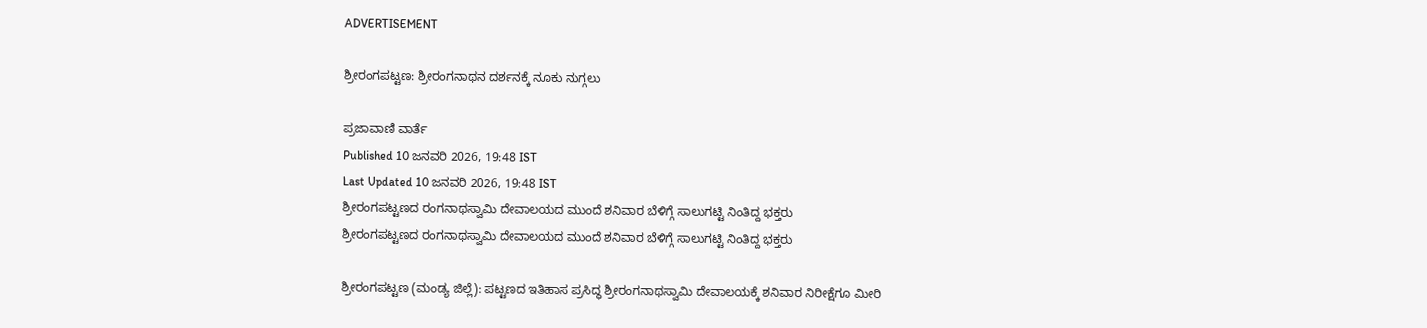ADVERTISEMENT

ಶ್ರೀರಂಗಪಟ್ಟಣ: ಶ್ರೀರಂಗನಾಥನ ದರ್ಶನಕ್ಕೆ ನೂಕು ನುಗ್ಗಲು

ಪ್ರಜಾವಾಣಿ ವಾರ್ತೆ
Published 10 ಜನವರಿ 2026, 19:48 IST
Last Updated 10 ಜನವರಿ 2026, 19:48 IST
ಶ್ರೀರಂಗಪಟ್ಟಣದ ರಂಗನಾಥಸ್ವಾಮಿ ದೇವಾಲಯದ ಮುಂದೆ ಶನಿವಾರ ಬೆಳಿಗ್ಗೆ ಸಾಲುಗಟ್ಟಿ ನಿಂತಿದ್ದ ಭಕ್ತರು
ಶ್ರೀರಂಗಪಟ್ಟಣದ ರಂಗನಾಥಸ್ವಾಮಿ ದೇವಾಲಯದ ಮುಂದೆ ಶನಿವಾರ ಬೆಳಿಗ್ಗೆ ಸಾಲುಗಟ್ಟಿ ನಿಂತಿದ್ದ ಭಕ್ತರು

ಶ್ರೀರಂಗಪಟ್ಟಣ (ಮಂಡ್ಯ ಜಿಲ್ಲೆ): ಪಟ್ಟಣದ ಇತಿಹಾಸ ಪ್ರಸಿದ್ಧ ಶ್ರೀರಂಗನಾಥಸ್ವಾಮಿ ದೇವಾಲಯಕ್ಕೆ ಶನಿವಾರ ನಿರೀಕ್ಷೆಗೂ ಮೀರಿ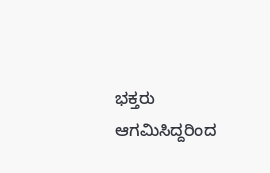ಭಕ್ತರು ಆಗಮಿಸಿದ್ದರಿಂದ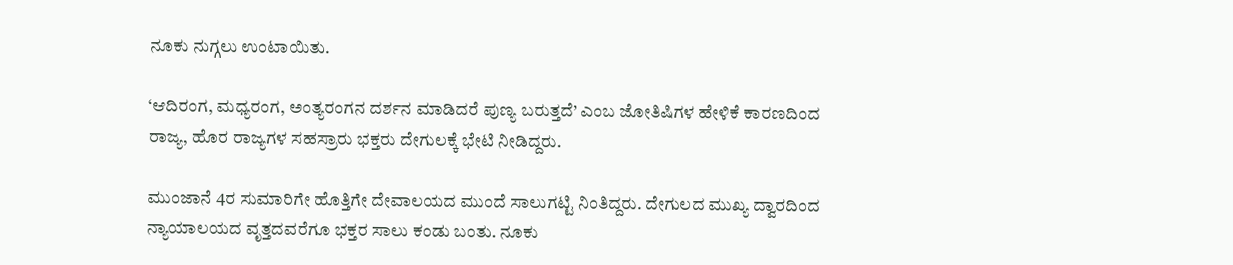ನೂಕು ನುಗ್ಗಲು ಉಂಟಾಯಿತು.

‘ಆದಿರಂಗ, ಮಧ್ಯರಂಗ, ಅಂತ್ಯರಂಗ‌ನ ದರ್ಶನ ಮಾಡಿದರೆ ಪುಣ್ಯ ಬರುತ್ತದೆ’ ಎಂಬ ಜೋತಿಷಿಗಳ ಹೇಳಿಕೆ ಕಾರಣದಿಂದ ರಾಜ್ಯ, ಹೊರ ರಾಜ್ಯಗಳ ಸಹಸ್ರಾರು ಭಕ್ತರು ದೇಗುಲಕ್ಕೆ ಭೇಟಿ ನೀಡಿದ್ದರು.

ಮುಂಜಾನೆ 4ರ ಸುಮಾರಿಗೇ ಹೊತ್ತಿಗೇ ದೇವಾಲಯದ ಮುಂದೆ ಸಾಲುಗಟ್ಟಿ ನಿಂತಿದ್ದರು. ದೇಗುಲದ ಮುಖ್ಯ ದ್ವಾರದಿಂದ ನ್ಯಾಯಾಲಯದ ವೃತ್ತದವರೆಗೂ ಭಕ್ತರ ಸಾಲು ಕಂಡು ಬಂತು. ನೂಕು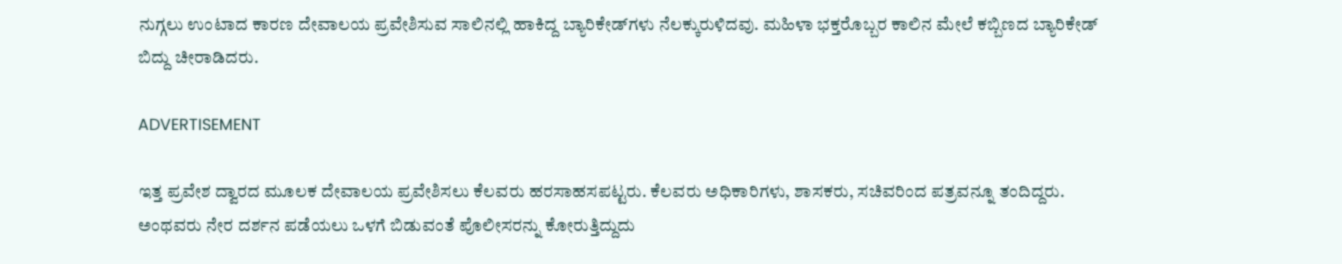ನುಗ್ಗಲು ಉಂಟಾದ ಕಾರಣ ದೇವಾಲಯ ಪ್ರವೇಶಿಸುವ ಸಾಲಿನಲ್ಲಿ ಹಾಕಿದ್ದ ಬ್ಯಾರಿಕೇಡ್‌ಗಳು ನೆಲಕ್ಕುರುಳಿದವು. ಮಹಿಳಾ ಭಕ್ತರೊಬ್ಬರ ಕಾಲಿನ ಮೇಲೆ ಕಬ್ಬಿಣದ ಬ್ಯಾರಿಕೇಡ್ ಬಿದ್ದು ಚೀರಾಡಿದರು.

ADVERTISEMENT

ಇತ್ತ ಪ್ರವೇಶ ದ್ವಾರದ ಮೂಲಕ ದೇವಾಲಯ ಪ್ರವೇಶಿಸಲು ಕೆಲವರು ಹರಸಾಹಸಪಟ್ಟರು. ಕೆಲವರು ಅಧಿಕಾರಿಗಳು, ಶಾಸಕರು, ಸಚಿವರಿಂದ ಪತ್ರವನ್ನೂ ತಂದಿದ್ದರು. ಅಂಥವರು ನೇರ ದರ್ಶನ ಪಡೆಯಲು ಒಳಗೆ ಬಿಡುವಂತೆ ಪೊಲೀಸರನ್ನು ಕೋರುತ್ತಿದ್ದುದು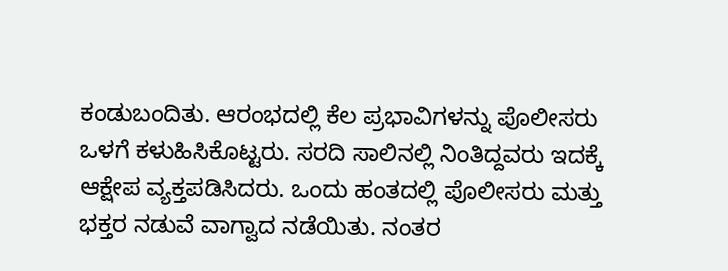ಕಂಡುಬಂದಿತು. ಆರಂಭದಲ್ಲಿ ಕೆಲ ಪ್ರಭಾವಿಗಳನ್ನು ಪೊಲೀಸರು ಒಳಗೆ ಕಳುಹಿಸಿಕೊಟ್ಟರು. ಸರದಿ ಸಾಲಿನಲ್ಲಿ ನಿಂತಿದ್ದವರು ಇದಕ್ಕೆ ಆಕ್ಷೇಪ ವ್ಯಕ್ತಪಡಿಸಿದರು. ಒಂದು ಹಂತದಲ್ಲಿ ಪೊಲೀಸರು ಮತ್ತು ಭಕ್ತರ ನಡುವೆ ವಾಗ್ವಾದ ನಡೆಯಿತು. ನಂತರ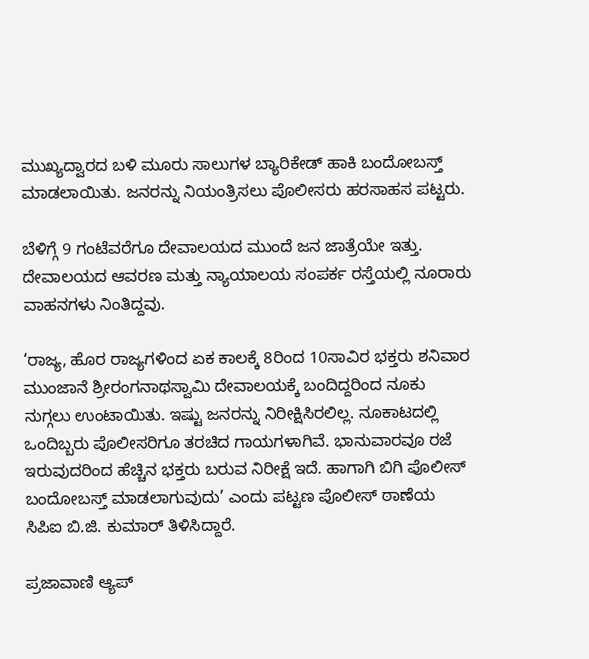ಮುಖ್ಯದ್ವಾರದ ಬಳಿ ಮೂರು ಸಾಲುಗಳ ಬ್ಯಾರಿಕೇಡ್‌ ಹಾಕಿ ಬಂದೋಬಸ್ತ್ ಮಾಡಲಾಯಿತು. ಜನರನ್ನು ನಿಯಂತ್ರಿಸಲು ಪೊಲೀಸರು ಹರಸಾಹಸ ಪಟ್ಟರು.

ಬೆಳಿಗ್ಗೆ 9 ಗಂಟೆವರೆಗೂ ದೇವಾಲಯದ ಮುಂದೆ ಜನ ಜಾತ್ರೆಯೇ ಇತ್ತು. ದೇವಾಲಯದ ಆವರಣ ಮತ್ತು ನ್ಯಾಯಾಲಯ ಸಂಪರ್ಕ ರಸ್ತೆಯಲ್ಲಿ ನೂರಾರು ವಾಹನಗಳು ನಿಂತಿದ್ದವು.

‘ರಾಜ್ಯ, ಹೊರ ರಾಜ್ಯಗಳಿಂದ ಏಕ ಕಾಲಕ್ಕೆ 8ರಿಂದ 10ಸಾವಿರ ಭಕ್ತರು ಶನಿವಾರ ಮುಂಜಾನೆ ಶ್ರೀರಂಗನಾಥಸ್ವಾಮಿ ದೇವಾಲಯಕ್ಕೆ ಬಂದಿದ್ದರಿಂದ ನೂಕು ನುಗ್ಗಲು ಉಂಟಾಯಿತು. ಇಷ್ಟು ಜನರನ್ನು ನಿರೀಕ್ಷಿಸಿರಲಿಲ್ಲ. ನೂಕಾಟದಲ್ಲಿ ಒಂದಿಬ್ಬರು ಪೊಲೀಸರಿಗೂ ತರಚಿದ ಗಾಯಗಳಾಗಿವೆ. ಭಾನುವಾರವೂ ರಜೆ ಇರುವುದರಿಂದ ಹೆಚ್ಚಿನ ಭಕ್ತರು ಬರುವ ನಿರೀಕ್ಷೆ ಇದೆ. ಹಾಗಾಗಿ ಬಿಗಿ ಪೊಲೀಸ್ ಬಂದೋಬಸ್ತ್ ಮಾಡಲಾಗುವುದು’ ಎಂದು ಪಟ್ಟಣ ಪೊಲೀಸ್ ಠಾಣೆಯ ಸಿಪಿಐ ಬಿ.ಜಿ. ಕುಮಾರ್ ತಿಳಿಸಿದ್ದಾರೆ.

ಪ್ರಜಾವಾಣಿ ಆ್ಯಪ್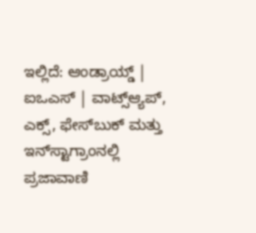ಇಲ್ಲಿದೆ: ಆಂಡ್ರಾಯ್ಡ್ | ಐಒಎಸ್ | ವಾಟ್ಸ್ಆ್ಯಪ್, ಎಕ್ಸ್, ಫೇಸ್‌ಬುಕ್ ಮತ್ತು ಇನ್‌ಸ್ಟಾಗ್ರಾಂನಲ್ಲಿ ಪ್ರಜಾವಾಣಿ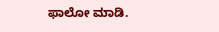ಫಾಲೋ ಮಾಡಿ.